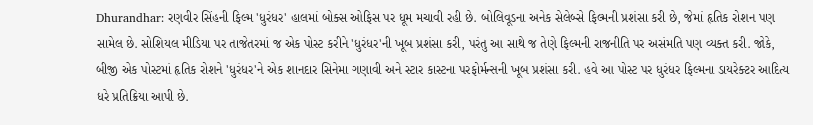Dhurandhar: રણવીર સિંહની ફિલ્મ 'ધુરંધર' હાલમાં બોક્સ ઓફિસ પર ધૂમ મચાવી રહી છે. બોલિવૂડના અનેક સેલેબ્સે ફિલ્મની પ્રશંસા કરી છે, જેમાં હૃતિક રોશન પણ સામેલ છે. સોશિયલ મીડિયા પર તાજેતરમાં જ એક પોસ્ટ કરીને 'ધુરંધર'ની ખૂબ પ્રશંસા કરી, પરંતુ આ સાથે જ તેણે ફિલ્મની રાજનીતિ પર અસંમતિ પણ વ્યક્ત કરી. જોકે, બીજી એક પોસ્ટમાં હૃતિક રોશને 'ધુરંધર'ને એક શાનદાર સિનેમા ગણાવી અને સ્ટાર કાસ્ટના પરફોર્મન્સની ખૂબ પ્રશંસા કરી. હવે આ પોસ્ટ પર ધુરંધર ફિલ્મના ડાયરેક્ટર આદિત્ય ધરે પ્રતિક્રિયા આપી છે.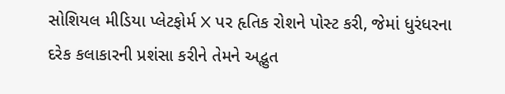સોશિયલ મીડિયા પ્લેટફોર્મ X પર હૃતિક રોશને પોસ્ટ કરી, જેમાં ધુરંધરના દરેક કલાકારની પ્રશંસા કરીને તેમને અદ્ભુત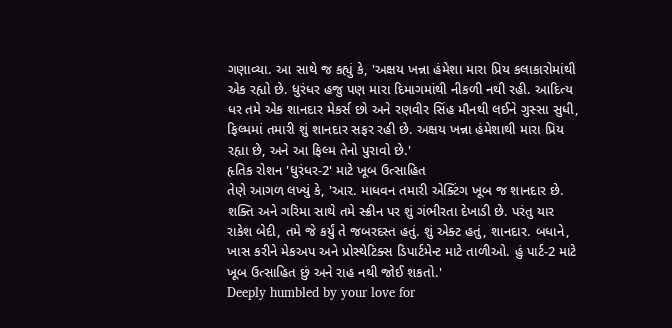ગણાવ્યા. આ સાથે જ કહ્યું કે, 'અક્ષય ખન્ના હંમેશા મારા પ્રિય કલાકારોમાંથી એક રહ્યો છે. ધુરંધર હજુ પણ મારા દિમાગમાંથી નીકળી નથી રહી. આદિત્ય ધર તમે એક શાનદાર મેકર્સ છો અને રણવીર સિંહ મૌનથી લઈને ગુસ્સા સુધી, ફિલ્મમાં તમારી શું શાનદાર સફર રહી છે. અક્ષય ખન્ના હંમેશાથી મારા પ્રિય રહ્યા છે, અને આ ફિલ્મ તેનો પુરાવો છે.'
હૃતિક રોશન 'ધુરંધર-2' માટે ખૂબ ઉત્સાહિત
તેણે આગળ લખ્યું કે, 'આર. માધવન તમારી એક્ટિંગ ખૂબ જ શાનદાર છે. શક્તિ અને ગરિમા સાથે તમે સ્ક્રીન પર શું ગંભીરતા દેખાડી છે. પરંતુ યાર રાકેશ બેદી, તમે જે કર્યું તે જબરદસ્ત હતું. શું એક્ટ હતું, શાનદાર. બધાને, ખાસ કરીને મેકઅપ અને પ્રોસ્થેટિક્સ ડિપાર્ટમેન્ટ માટે તાળીઓ. હું પાર્ટ-2 માટે ખૂબ ઉત્સાહિત છું અને રાહ નથી જોઈ શકતો.'
Deeply humbled by your love for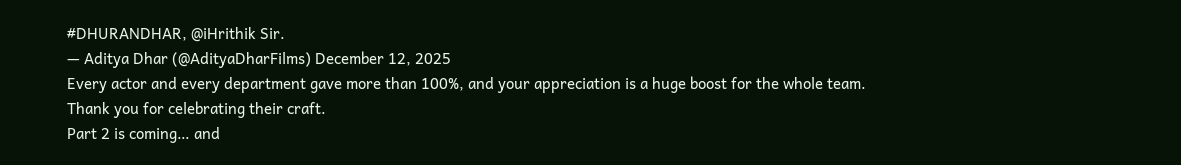#DHURANDHAR, @iHrithik Sir.
— Aditya Dhar (@AdityaDharFilms) December 12, 2025
Every actor and every department gave more than 100%, and your appreciation is a huge boost for the whole team.
Thank you for celebrating their craft.
Part 2 is coming… and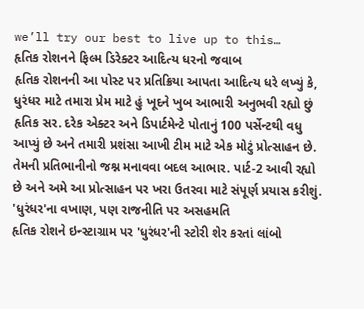we’ll try our best to live up to this…
હૃતિક રોશનને ફિલ્મ ડિરેક્ટર આદિત્ય ધરનો જવાબ
હૃતિક રોશનની આ પોસ્ટ પર પ્રતિક્રિયા આપતા આદિત્ય ધરે લખ્યું કે, ધુરંધર માટે તમારા પ્રેમ માટે હું ખૂદને ખુબ આભારી અનુભવી રહ્યો છું હૃતિક સર. દરેક એક્ટર અને ડિપાર્ટમેન્ટે પોતાનું 100 પર્સેન્ટથી વધુ આપ્યું છે અને તમારી પ્રશંસા આખી ટીમ માટે એક મોટું પ્રોત્સાહન છે. તેમની પ્રતિભાનીનો જશ્ન મનાવવા બદલ આભાર. પાર્ટ-2 આવી રહ્યો છે અને અમે આ પ્રોત્સાહન પર ખરા ઉતરવા માટે સંપૂર્ણ પ્રયાસ કરીશું.
'ધુરંધર'ના વખાણ, પણ રાજનીતિ પર અસહમતિ
હૃતિક રોશને ઇન્સ્ટાગ્રામ પર 'ધુરંધર'ની સ્ટોરી શેર કરતાં લાંબો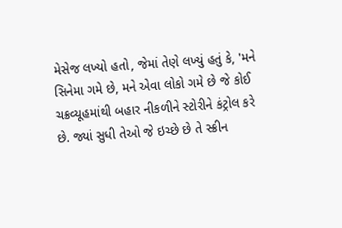મેસેજ લખ્યો હતો, જેમાં તેણે લખ્યું હતું કે, 'મને સિનેમા ગમે છે, મને એવા લોકો ગમે છે જે કોઈ ચક્રવ્યૂહમાંથી બહાર નીકળીને સ્ટોરીને કંટ્રોલ કરે છે. જ્યાં સુધી તેઓ જે ઇચ્છે છે તે સ્ક્રીન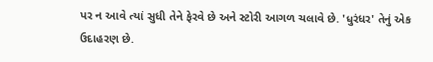પર ન આવે ત્યાં સુધી તેને ફેરવે છે અને સ્ટોરી આગળ ચલાવે છે. 'ધુરંધર' તેનું એક ઉદાહરણ છે.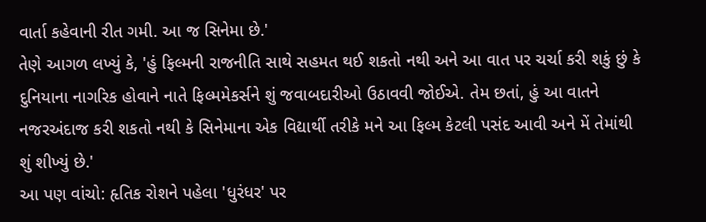વાર્તા કહેવાની રીત ગમી. આ જ સિનેમા છે.'
તેણે આગળ લખ્યું કે, 'હું ફિલ્મની રાજનીતિ સાથે સહમત થઈ શકતો નથી અને આ વાત પર ચર્ચા કરી શકું છું કે દુનિયાના નાગરિક હોવાને નાતે ફિલ્મમેકર્સને શું જવાબદારીઓ ઉઠાવવી જોઈએ. તેમ છતાં, હું આ વાતને નજરઅંદાજ કરી શકતો નથી કે સિનેમાના એક વિદ્યાર્થી તરીકે મને આ ફિલ્મ કેટલી પસંદ આવી અને મેં તેમાંથી શું શીખ્યું છે.'
આ પણ વાંચો: હૃતિક રોશને પહેલા 'ધુરંધર' પર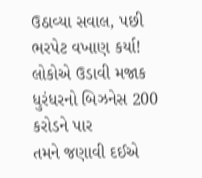ઉઠાવ્યા સવાલ, પછી ભરપેટ વખાણ કર્યા! લોકોએ ઉડાવી મજાક
ધુરંધરનો બિઝનેસ 200 કરોડને પાર
તમને જણાવી દઈએ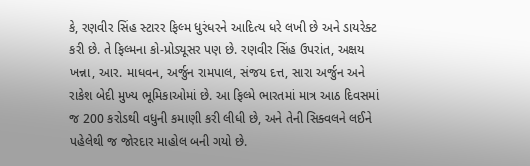કે, રણવીર સિંહ સ્ટારર ફિલ્મ ધુરંધરને આદિત્ય ધરે લખી છે અને ડાયરેક્ટ કરી છે. તે ફિલ્મના કો-પ્રોડ્યૂસર પણ છે. રણવીર સિંહ ઉપરાંત, અક્ષય ખન્ના, આર. માધવન, અર્જુન રામપાલ, સંજય દત્ત, સારા અર્જુન અને રાકેશ બેદી મુખ્ય ભૂમિકાઓમાં છે. આ ફિલ્મે ભારતમાં માત્ર આઠ દિવસમાં જ 200 કરોડથી વધુની કમાણી કરી લીધી છે, અને તેની સિક્વલને લઈને પહેલેથી જ જોરદાર માહોલ બની ગયો છે.